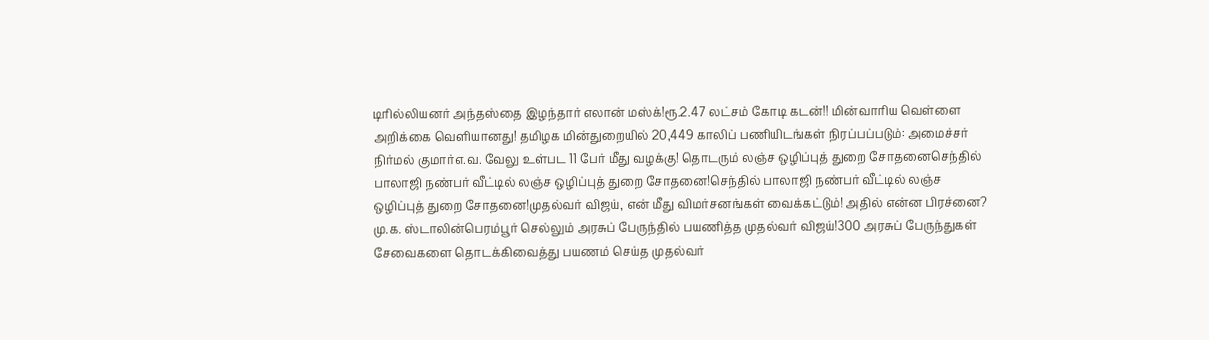டிரில்லியனர் அந்தஸ்தை இழந்தார் எலான் மஸ்க்!ரூ.2.47 லட்சம் கோடி கடன்!! மின்வாரிய வெள்ளை அறிக்கை வெளியானது! தமிழக மின்துறையில் 20,449 காலிப் பணியிடங்கள் நிரப்பப்படும்: அமைச்சர் நிர்மல் குமார்எ.வ. வேலு உள்பட 11 பேர் மீது வழக்கு! தொடரும் லஞ்ச ஒழிப்புத் துறை சோதனைசெந்தில் பாலாஜி நண்பர் வீட்டில் லஞ்ச ஒழிப்புத் துறை சோதனை!செந்தில் பாலாஜி நண்பர் வீட்டில் லஞ்ச ஒழிப்புத் துறை சோதனை!முதல்வர் விஜய், என் மீது விமர்சனங்கள் வைக்கட்டும்! அதில் என்ன பிரச்னை? மு.க. ஸ்டாலின்பெரம்பூர் செல்லும் அரசுப் பேருந்தில் பயணித்த முதல்வர் விஜய்!300 அரசுப் பேருந்துகள் சேவைகளை தொடக்கிவைத்து பயணம் செய்த முதல்வர்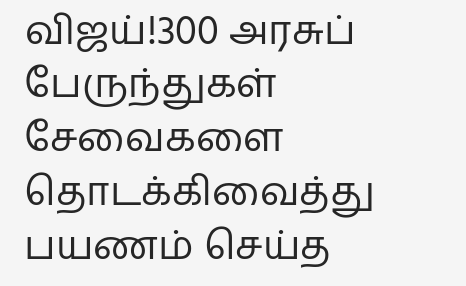விஜய்!300 அரசுப் பேருந்துகள் சேவைகளை தொடக்கிவைத்து பயணம் செய்த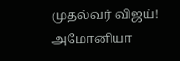முதல்வர் விஜய்! அமோனியா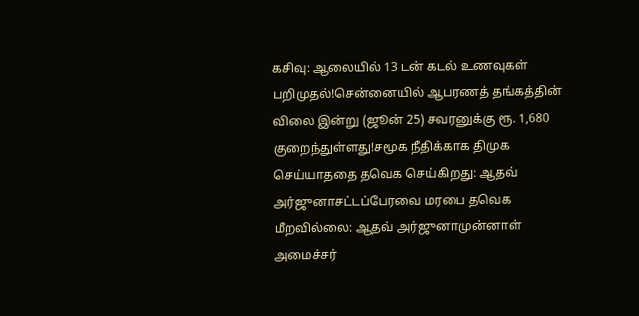கசிவு: ஆலையில் 13 டன் கடல் உணவுகள் பறிமுதல்!சென்னையில் ஆபரணத் தங்கத்தின் விலை இன்று (ஜூன் 25) சவரனுக்கு ரூ. 1,680 குறைந்துள்ளது!சமூக நீதிக்காக திமுக செய்யாததை தவெக செய்கிறது: ஆதவ் அர்ஜுனாசட்டப்பேரவை மரபை தவெக மீறவில்லை: ஆதவ் அர்ஜுனாமுன்னாள் அமைச்சர்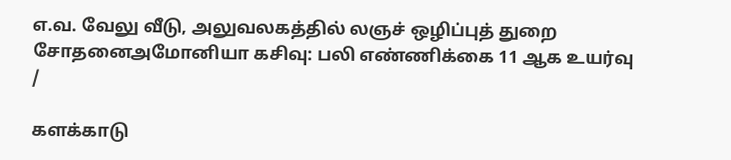எ.வ. வேலு வீடு, அலுவலகத்தில் லஞச் ஒழிப்புத் துறை சோதனைஅமோனியா கசிவு: பலி எண்ணிக்கை 11 ஆக உயர்வு
/

களக்காடு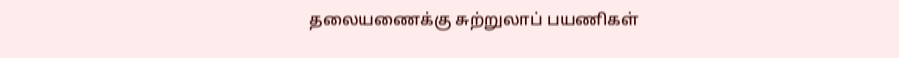தலையணைக்கு சுற்றுலாப் பயணிகள்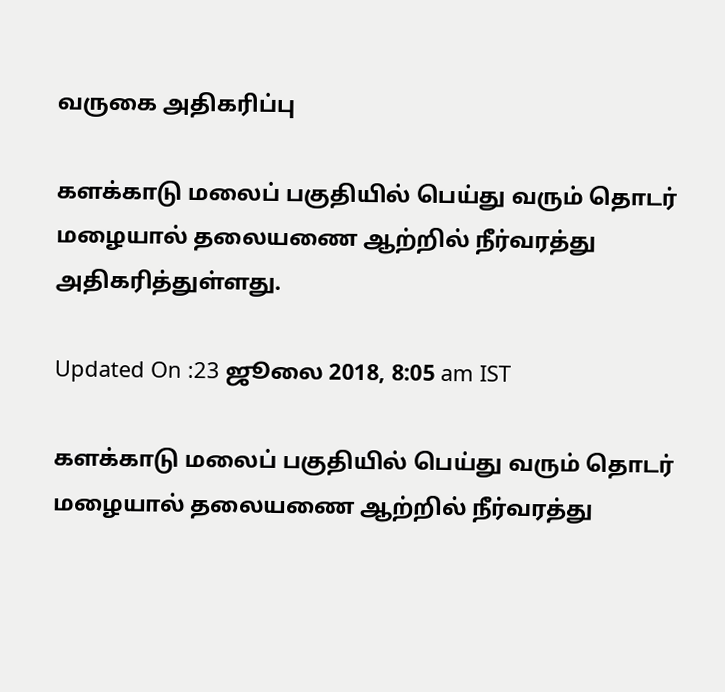வருகை அதிகரிப்பு

களக்காடு மலைப் பகுதியில் பெய்து வரும் தொடர் மழையால் தலையணை ஆற்றில் நீர்வரத்து அதிகரித்துள்ளது.

Updated On :23 ஜூலை 2018, 8:05 am IST

களக்காடு மலைப் பகுதியில் பெய்து வரும் தொடர் மழையால் தலையணை ஆற்றில் நீர்வரத்து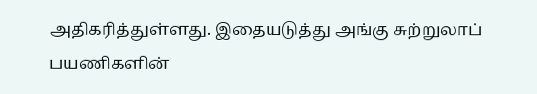அதிகரித்துள்ளது. இதையடுத்து அங்கு சுற்றுலாப் பயணிகளின்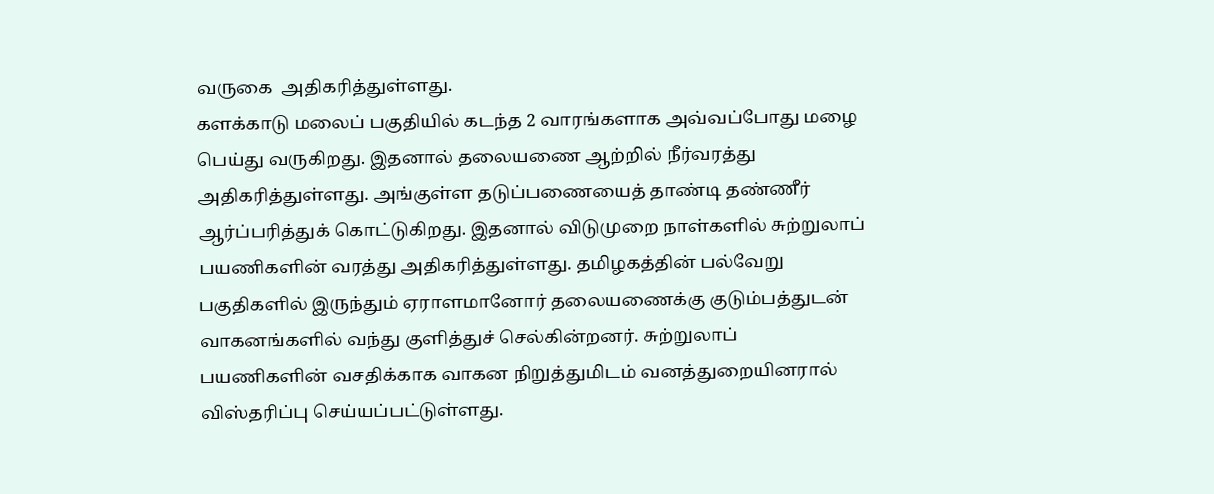வருகை  அதிகரித்துள்ளது.
களக்காடு மலைப் பகுதியில் கடந்த 2 வாரங்களாக அவ்வப்போது மழை பெய்து வருகிறது. இதனால் தலையணை ஆற்றில் நீர்வரத்து அதிகரித்துள்ளது. அங்குள்ள தடுப்பணையைத் தாண்டி தண்ணீர் ஆர்ப்பரித்துக் கொட்டுகிறது. இதனால் விடுமுறை நாள்களில் சுற்றுலாப் பயணிகளின் வரத்து அதிகரித்துள்ளது. தமிழகத்தின் பல்வேறு பகுதிகளில் இருந்தும் ஏராளமானோர் தலையணைக்கு குடும்பத்துடன் வாகனங்களில் வந்து குளித்துச் செல்கின்றனர். சுற்றுலாப் பயணிகளின் வசதிக்காக வாகன நிறுத்துமிடம் வனத்துறையினரால் விஸ்தரிப்பு செய்யப்பட்டுள்ளது.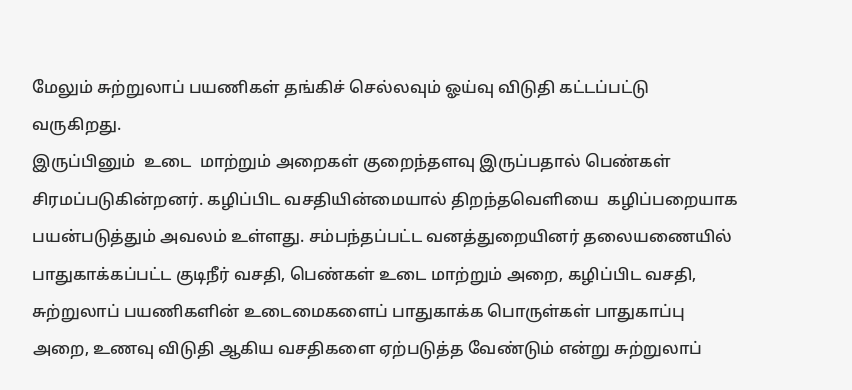மேலும் சுற்றுலாப் பயணிகள் தங்கிச் செல்லவும் ஓய்வு விடுதி கட்டப்பட்டு வருகிறது.
இருப்பினும்  உடை  மாற்றும் அறைகள் குறைந்தளவு இருப்பதால் பெண்கள் சிரமப்படுகின்றனர். கழிப்பிட வசதியின்மையால் திறந்தவெளியை  கழிப்பறையாக பயன்படுத்தும் அவலம் உள்ளது. சம்பந்தப்பட்ட வனத்துறையினர் தலையணையில் பாதுகாக்கப்பட்ட குடிநீர் வசதி, பெண்கள் உடை மாற்றும் அறை, கழிப்பிட வசதி, சுற்றுலாப் பயணிகளின் உடைமைகளைப் பாதுகாக்க பொருள்கள் பாதுகாப்பு அறை, உணவு விடுதி ஆகிய வசதிகளை ஏற்படுத்த வேண்டும் என்று சுற்றுலாப்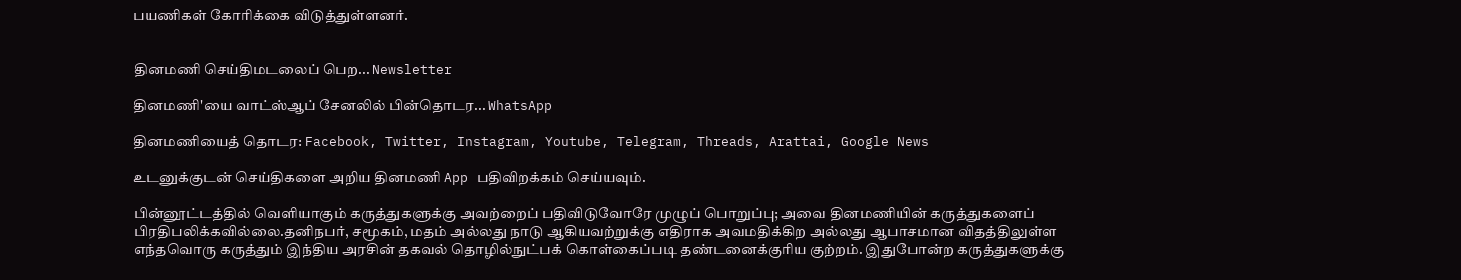பயணிகள் கோரிக்கை விடுத்துள்ளனர்.


தினமணி செய்திமடலைப் பெற... Newsletter

தினமணி'யை வாட்ஸ்ஆப் சேனலில் பின்தொடர... WhatsApp

தினமணியைத் தொடர: Facebook, Twitter, Instagram, Youtube, Telegram, Threads, Arattai, Google News

உடனுக்குடன் செய்திகளை அறிய தினமணி App பதிவிறக்கம் செய்யவும்.

பின்னூட்டத்தில் வெளியாகும் கருத்துகளுக்கு அவற்றைப் பதிவிடுவோரே முழுப் பொறுப்பு; அவை தினமணியின் கருத்துகளைப் பிரதிபலிக்கவில்லை.தனிநபர், சமூகம், மதம் அல்லது நாடு ஆகியவற்றுக்கு எதிராக அவமதிக்கிற அல்லது ஆபாசமான விதத்திலுள்ள எந்தவொரு கருத்தும் இந்திய அரசின் தகவல் தொழில்நுட்பக் கொள்கைப்படி தண்டனைக்குரிய குற்றம். இதுபோன்ற கருத்துகளுக்கு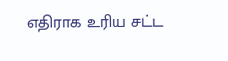எதிராக உரிய சட்ட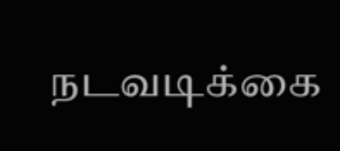நடவடிக்கை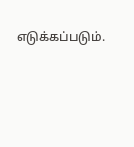எடுக்கப்படும்.